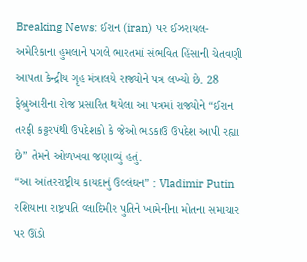Breaking News: ઈરાન (iran) પર ઈઝરાયલ-અમેરિકાના હુમલાને પગલે ભારતમાં સંભવિત હિંસાની ચેતવણી આપતા કેન્દ્રીય ગૃહ મંત્રાલયે રાજ્યોને પત્ર લખ્યો છે. 28 ફેબ્રુઆરીના રોજ પ્રસારિત થયેલા આ પત્રમાં રાજ્યોને “ઈરાન તરફી કટ્ટરપંથી ઉપદેશકો કે જેઓ ભડકાઉ ઉપદેશ આપી રહ્યા છે” તેમને ઓળખવા જણાવ્યું હતું.
“આ આંતરરાષ્ટ્રીય કાયદાનું ઉલ્લંઘન” : Vladimir Putin
રશિયાના રાષ્ટ્રપતિ વ્લાદિમીર પુતિને ખામેનીના મોતના સમાચાર પર ઊંડો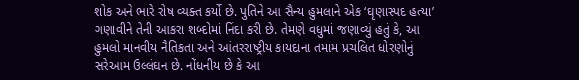શોક અને ભારે રોષ વ્યક્ત કર્યો છે. પુતિને આ સૈન્ય હુમલાને એક ‘ઘૃણાસ્પદ હત્યા’ ગણાવીને તેની આકરા શબ્દોમાં નિંદા કરી છે. તેમણે વધુમાં જણાવ્યું હતું કે, આ હુમલો માનવીય નૈતિકતા અને આંતરરાષ્ટ્રીય કાયદાના તમામ પ્રચલિત ધોરણોનું સરેઆમ ઉલ્લંઘન છે. નોંધનીય છે કે આ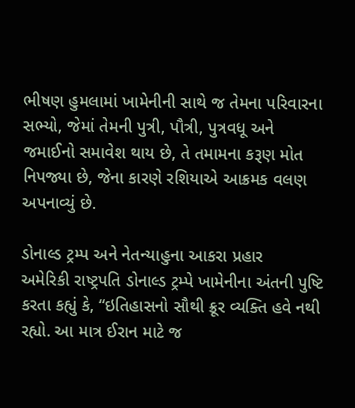ભીષણ હુમલામાં ખામેનીની સાથે જ તેમના પરિવારના સભ્યો, જેમાં તેમની પુત્રી, પૌત્રી, પુત્રવધૂ અને જમાઈનો સમાવેશ થાય છે, તે તમામના કરૂણ મોત નિપજ્યા છે, જેના કારણે રશિયાએ આક્રમક વલણ અપનાવ્યું છે.

ડોનાલ્ડ ટ્રમ્પ અને નેતન્યાહુના આકરા પ્રહાર
અમેરિકી રાષ્ટ્રપતિ ડોનાલ્ડ ટ્રમ્પે ખામેનીના અંતની પુષ્ટિ કરતા કહ્યું કે, “ઇતિહાસનો સૌથી ક્રૂર વ્યક્તિ હવે નથી રહ્યો. આ માત્ર ઈરાન માટે જ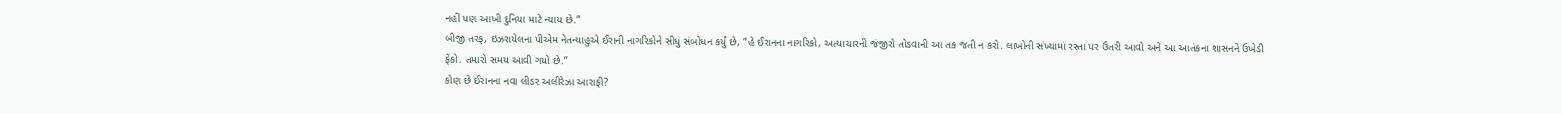નહીં પણ આખી દુનિયા માટે ન્યાય છે.”
બીજી તરફ, ઇઝરાયેલના પીએમ નેતન્યાહુએ ઈરાની નાગરિકોને સીધું સંબોધન કર્યું છે, “હે ઈરાનના નાગરિકો, અત્યાચારની જંજીરો તોડવાની આ તક જતી ન કરો. લાખોની સંખ્યામાં રસ્તા પર ઉતરી આવો અને આ આતંકના શાસનને ઉખેડી ફેંકો. તમારો સમય આવી ગયો છે.”
કોણ છે ઈરાનના નવા લીડર અલીરેઝા આરાફી?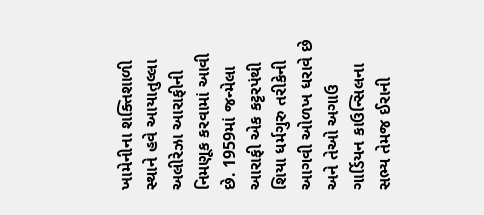ખામેનીના શક્તિશાળી સ્થાને હવે આયાતુલ્લા અલીરેઝા આરાફીની નિમણૂક કરવામાં આવી છે. 1959માં જન્મેલા આરાફી એક કટ્ટરપંથી શિયા ધર્મગુરુ તરીકેની આગવી ઓળખ ધરાવે છે અને તેઓ અગાઉ ગાર્ડિયન કાઉન્સિલના સભ્ય તેમજ ઈરાની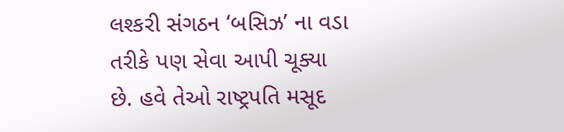લશ્કરી સંગઠન ‘બસિઝ’ ના વડા તરીકે પણ સેવા આપી ચૂક્યા છે. હવે તેઓ રાષ્ટ્રપતિ મસૂદ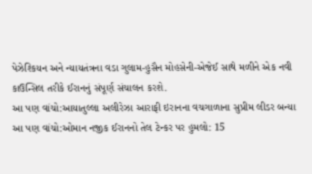પેઝેશ્કિયન અને ન્યાયતંત્રના વડા ગુલામ-હુસૈન મોહસેની-એજેઈ સાથે મળીને એક નવી કાઉન્સિલ તરીકે ઈરાનનું સંપૂર્ણ સંચાલન કરશે.
આ પણ વાંચો:આયાતુલ્લા અલીરેઝા આરાફી ઇરાનના વચગાળાના સુપ્રીમ લીડર બન્યા
આ પણ વાંચો:ઓમાન નજીક ઈરાનનો તેલ ટેન્કર પર હુમલો: 15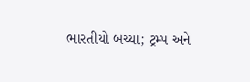ભારતીયો બચ્યા; ટ્રમ્પ અને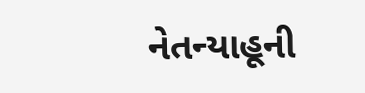નેતન્યાહૂની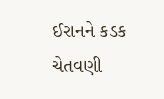ઈરાનને કડક ચેતવણી